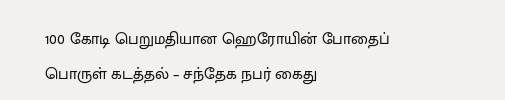100 கோடி பெறுமதியான ஹெரோயின் போதைப் பொருள் கடத்தல் – சந்தேக நபர் கைது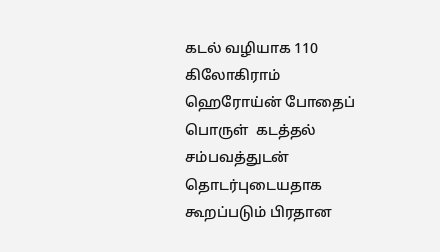கடல் வழியாக 110 கிலோகிராம் ஹெரோய்ன் போதைப் பொருள்  கடத்தல் சம்பவத்துடன் தொடர்புடையதாக கூறப்படும் பிரதான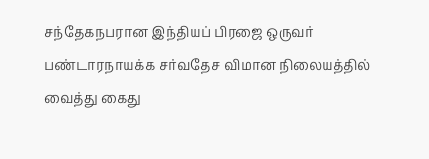சந்தேகநபரான இந்தியப் பிரஜை ஒருவர் பண்டாரநாயக்க சர்வதேச விமான நிலையத்தில் வைத்து கைது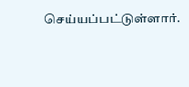செய்யப்பட்டுள்ளார்.